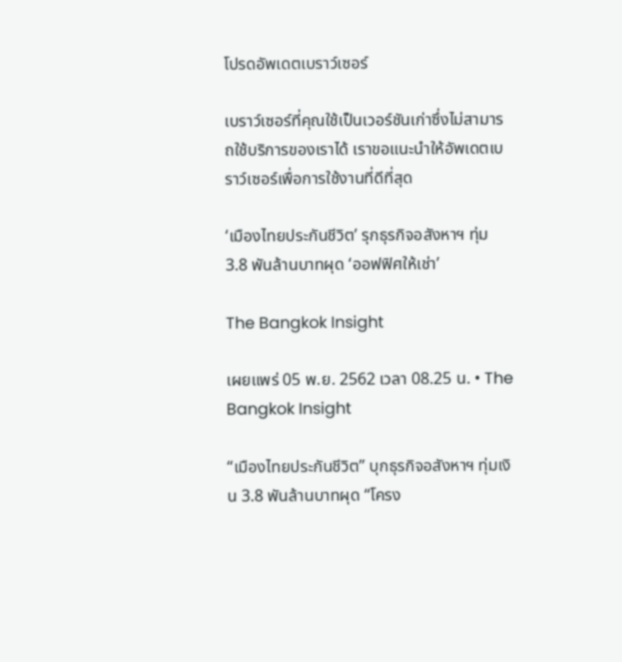โปรดอัพเดตเบราว์เซอร์

เบราว์เซอร์ที่คุณใช้เป็นเวอร์ชันเก่าซึ่งไม่สามารถใช้บริการของเราได้ เราขอแนะนำให้อัพเดตเบราว์เซอร์เพื่อการใช้งานที่ดีที่สุด

‘เมืองไทยประกันชีวิต’ รุกธุรกิจอสังหาฯ ทุ่ม 3.8 พันล้านบาทผุด ‘ออฟฟิศให้เช่า’

The Bangkok Insight

เผยแพร่ 05 พ.ย. 2562 เวลา 08.25 น. • The Bangkok Insight

“เมืองไทยประกันชีวิต” บุกธุรกิจอสังหาฯ ทุ่มเงิน 3.8 พันล้านบาทผุด “โครง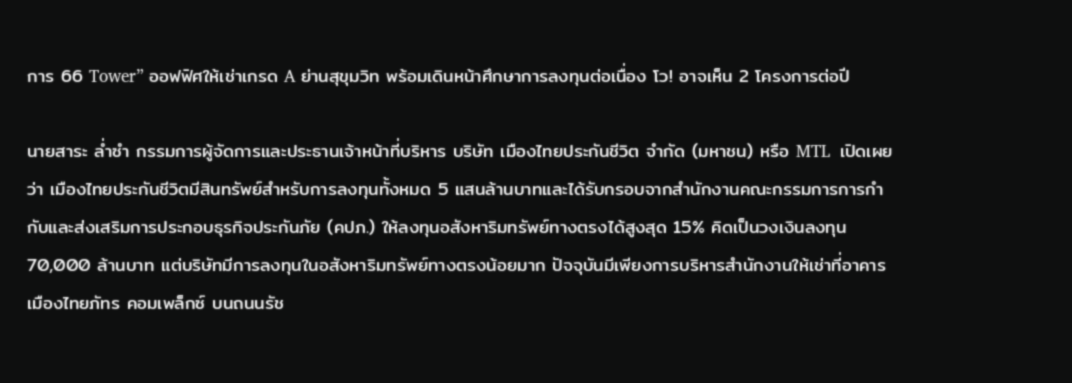การ 66 Tower” ออฟฟิศให้เช่าเกรด A ย่านสุขุมวิท พร้อมเดินหน้าศึกษาการลงทุนต่อเนื่อง โว! อาจเห็น 2 โครงการต่อปี

นายสาระ ล่ำซำ กรรมการผู้จัดการและประธานเจ้าหน้าที่บริหาร บริษัท เมืองไทยประกันชีวิต จำกัด (มหาชน) หรือ MTL  เปิดเผยว่า เมืองไทยประกันชีวิตมีสินทรัพย์สำหรับการลงทุนทั้งหมด 5 แสนล้านบาทและได้รับกรอบจากสำนักงานคณะกรรมการการกำกับและส่งเสริมการประกอบธุรกิจประกันภัย (คปภ.) ให้ลงทุนอสังหาริมทรัพย์ทางตรงได้สูงสุด 15% คิดเป็นวงเงินลงทุน 70,000 ล้านบาท แต่บริษัทมีการลงทุนในอสังหาริมทรัพย์ทางตรงน้อยมาก ปัจจุบันมีเพียงการบริหารสำนักงานให้เช่าที่อาคารเมืองไทยภัทร คอมเพล็กซ์ บนถนนรัช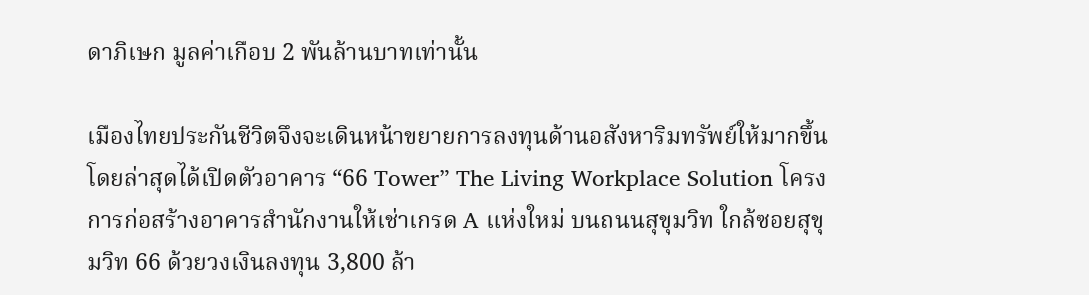ดาภิเษก มูลค่าเกือบ 2 พันล้านบาทเท่านั้น

เมืองไทยประกันชีวิตจึงจะเดินหน้าขยายการลงทุนด้านอสังหาริมทรัพย์ให้มากขึ้น โดยล่าสุดได้เปิดตัวอาคาร “66 Tower” The Living Workplace Solution โครงการก่อสร้างอาคารสำนักงานให้เช่าเกรด A แห่งใหม่ บนถนนสุขุมวิท ใกล้ซอยสุขุมวิท 66 ด้วยวงเงินลงทุน 3,800 ล้า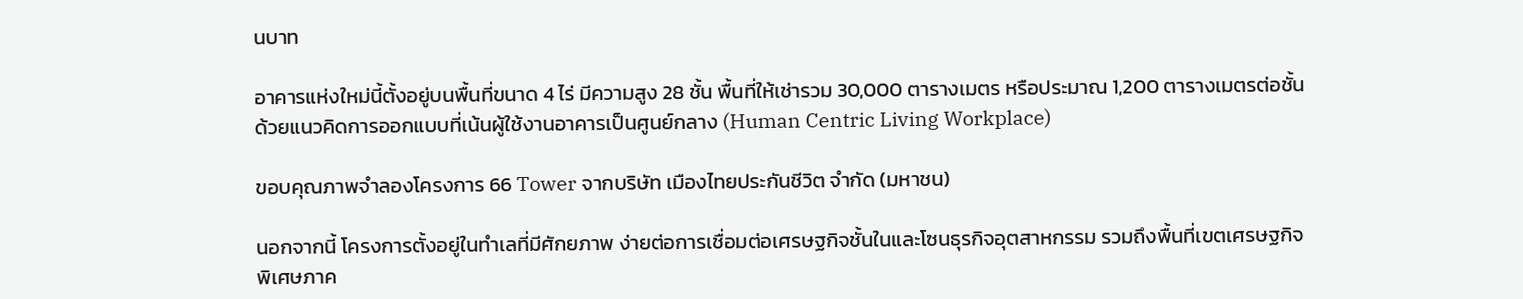นบาท

อาคารแห่งใหม่นี้ตั้งอยู่บนพื้นที่ขนาด 4 ไร่ มีความสูง 28 ชั้น พื้นที่ให้เช่ารวม 30,000 ตารางเมตร หรือประมาณ 1,200 ตารางเมตรต่อชั้น ด้วยแนวคิดการออกแบบที่เน้นผู้ใช้งานอาคารเป็นศูนย์กลาง (Human Centric Living Workplace)

ขอบคุณภาพจำลองโครงการ 66 Tower จากบริษัท เมืองไทยประกันชีวิต จำกัด (มหาชน)

นอกจากนี้ โครงการตั้งอยู่ในทำเลที่มีศักยภาพ ง่ายต่อการเชื่อมต่อเศรษฐกิจชั้นในและโซนธุรกิจอุตสาหกรรม รวมถึงพื้นที่เขตเศรษฐกิจพิเศษภาค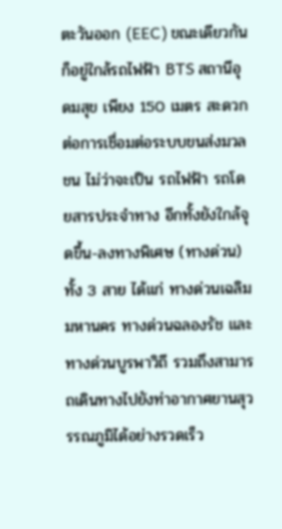ตะวันออก (EEC) ขณะเดียวกันก็อยู่ใกล้รถไฟฟ้า BTS สถานีอุดมสุข เพียง 150 เมตร สะดวกต่อการเชื่อมต่อระบบขนส่งมวลชน ไม่ว่าจะเป็น รถไฟฟ้า รถโดยสารประจำทาง อีกทั้งยังใกล้จุดขึ้น-ลงทางพิเศษ (ทางด่วน) ทั้ง 3 สาย ได้แก่ ทางด่วนเฉลิมมหานคร ทางด่วนฉลองรัช และทางด่วนบูรพาวิถี รวมถึงสามารถเดินทางไปยังท่าอากาศยานสุวรรณภูมิได้อย่างรวดเร็ว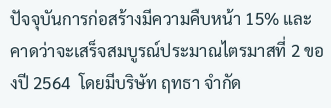ปัจจุบันการก่อสร้างมีความคืบหน้า 15% และคาดว่าจะเสร็จสมบูรณ์ประมาณไตรมาสที่ 2 ของปี 2564  โดยมีบริษัท ฤทธา จำกัด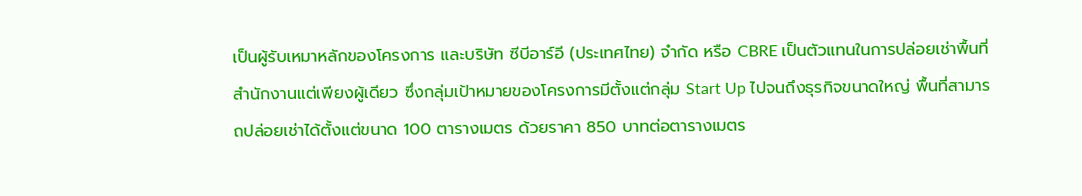เป็นผู้รับเหมาหลักของโครงการ และบริษัท ซีบีอาร์อี (ประเทศไทย) จำกัด หรือ CBRE เป็นตัวแทนในการปล่อยเช่าพื้นที่สำนักงานแต่เพียงผู้เดียว ซึ่งกลุ่มเป้าหมายของโครงการมีตั้งแต่กลุ่ม Start Up ไปจนถึงธุรกิจขนาดใหญ่ พื้นที่สามารถปล่อยเช่าได้ตั้งแต่ขนาด 100 ตารางเมตร ด้วยราคา 850 บาทต่อตารางเมตร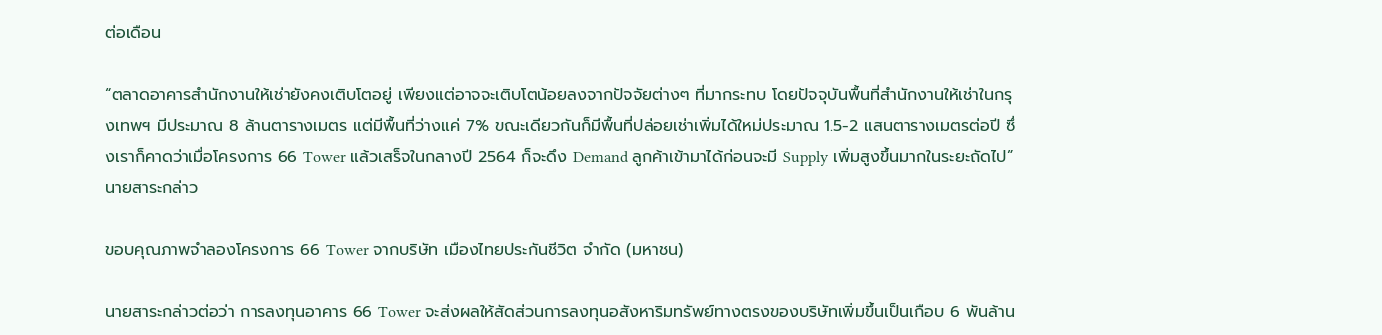ต่อเดือน

“ตลาดอาคารสำนักงานให้เช่ายังคงเติบโตอยู่ เพียงแต่อาจจะเติบโตน้อยลงจากปัจจัยต่างๆ ที่มากระทบ โดยปัจจุบันพื้นที่สำนักงานให้เช่าในกรุงเทพฯ มีประมาณ 8 ล้านตารางเมตร แต่มีพื้นที่ว่างแค่ 7% ขณะเดียวกันก็มีพื้นที่ปล่อยเช่าเพิ่มได้ใหม่ประมาณ 1.5-2 แสนตารางเมตรต่อปี ซึ่งเราก็คาดว่าเมื่อโครงการ 66 Tower แล้วเสร็จในกลางปี 2564 ก็จะดึง Demand ลูกค้าเข้ามาได้ก่อนจะมี Supply เพิ่มสูงขึ้นมากในระยะถัดไป” นายสาระกล่าว

ขอบคุณภาพจำลองโครงการ 66 Tower จากบริษัท เมืองไทยประกันชีวิต จำกัด (มหาชน)

นายสาระกล่าวต่อว่า การลงทุนอาคาร 66 Tower จะส่งผลให้สัดส่วนการลงทุนอสังหาริมทรัพย์ทางตรงของบริษัทเพิ่มขึ้นเป็นเกือบ 6 พันล้าน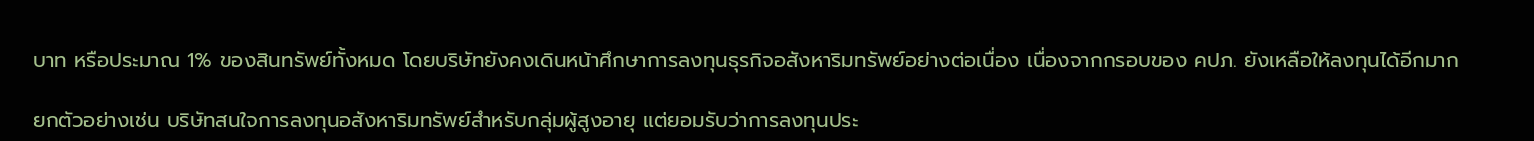บาท หรือประมาณ 1% ของสินทรัพย์ทั้งหมด โดยบริษัทยังคงเดินหน้าศึกษาการลงทุนธุรกิจอสังหาริมทรัพย์อย่างต่อเนื่อง เนื่องจากกรอบของ คปภ. ยังเหลือให้ลงทุนได้อีกมาก

ยกตัวอย่างเช่น บริษัทสนใจการลงทุนอสังหาริมทรัพย์สำหรับกลุ่มผู้สูงอายุ แต่ยอมรับว่าการลงทุนประ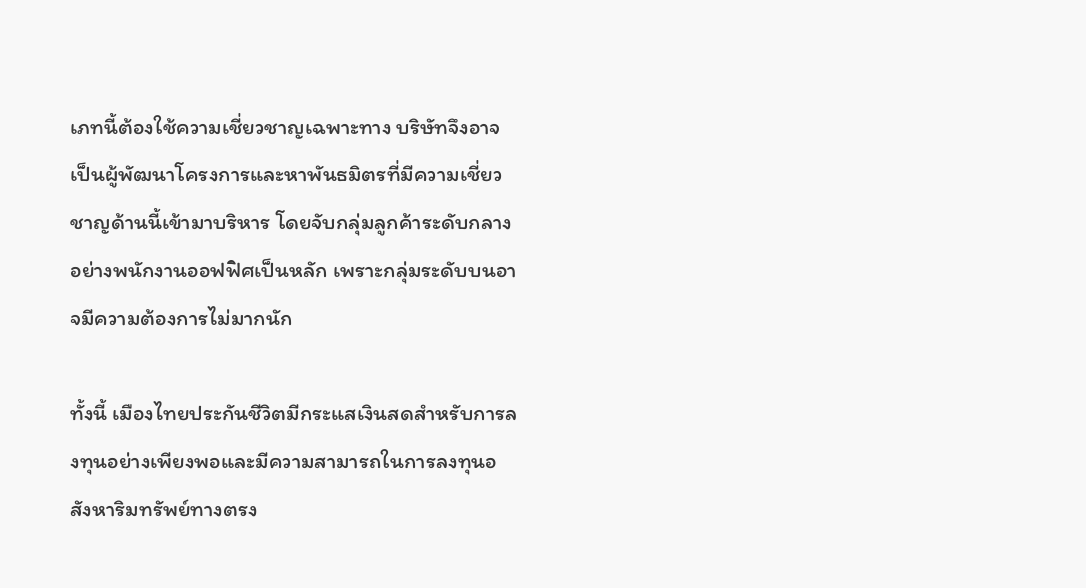เภทนี้ต้องใช้ความเชี่ยวชาญเฉพาะทาง บริษัทจึงอาจเป็นผู้พัฒนาโครงการและหาพันธมิตรที่มีความเชี่ยวชาญด้านนี้เข้ามาบริหาร โดยจับกลุ่มลูกค้าระดับกลางอย่างพนักงานออฟฟิศเป็นหลัก เพราะกลุ่มระดับบนอาจมีความต้องการไม่มากนัก

ทั้งนี้ เมืองไทยประกันชีวิตมีกระแสเงินสดสำหรับการลงทุนอย่างเพียงพอและมีความสามารถในการลงทุนอสังหาริมทรัพย์ทางตรง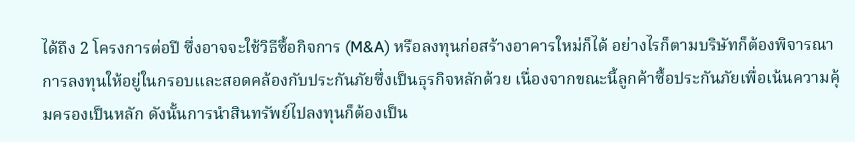ได้ถึง 2 โครงการต่อปี ซึ่งอาจจะใช้วิธีซื้อกิจการ (M&A) หรือลงทุนก่อสร้างอาคารใหม่ก็ได้ อย่างไรก็ตามบริษัทก็ต้องพิจารณาการลงทุนให้อยู่ในกรอบและสอดคล้องกับประกันภัยซึ่งเป็นธุรกิจหลักด้วย เนื่องจากขณะนี้ลูกค้าซื้อประกันภัยเพื่อเน้นความคุ้มครองเป็นหลัก ดังนั้นการนำสินทรัพย์ไปลงทุนก็ต้องเป็น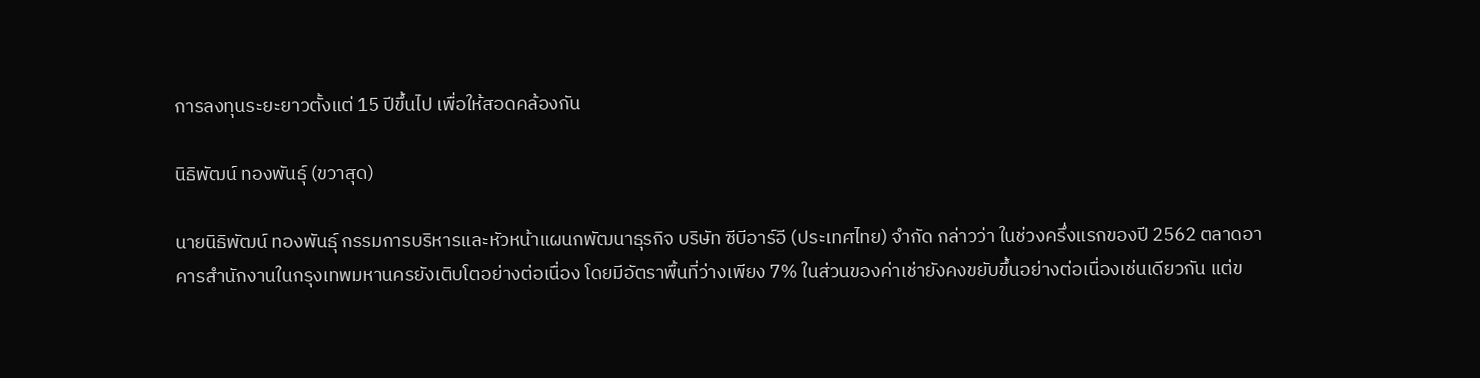การลงทุนระยะยาวตั้งแต่ 15 ปีขึ้นไป เพื่อให้สอดคล้องกัน

นิธิพัฒน์ ทองพันธุ์ (ขวาสุด)

นายนิธิพัฒน์ ทองพันธุ์ กรรมการบริหารและหัวหน้าแผนกพัฒนาธุรกิจ บริษัท ซีบีอาร์อี (ประเทศไทย) จำกัด กล่าวว่า ในช่วงครึ่งแรกของปี 2562 ตลาดอาคารสำนักงานในกรุงเทพมหานครยังเติบโตอย่างต่อเนื่อง โดยมีอัตราพื้นที่ว่างเพียง 7% ในส่วนของค่าเช่ายังคงขยับขึ้นอย่างต่อเนื่องเช่นเดียวกัน แต่ข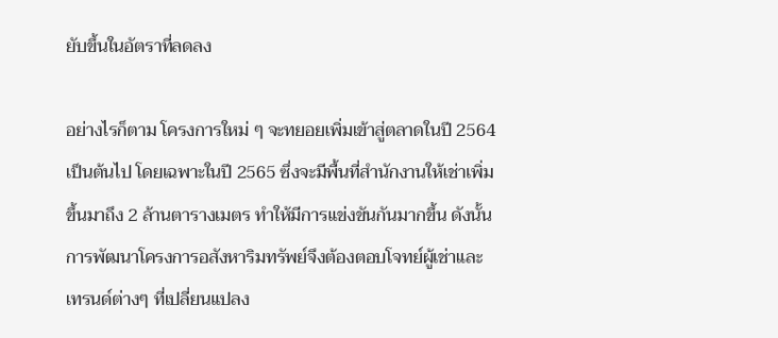ยับขึ้นในอัตราที่ลดลง

อย่างไรก็ตาม โครงการใหม่ ๆ จะทยอยเพิ่มเข้าสู่ตลาดในปี 2564 เป็นต้นไป โดยเฉพาะในปี 2565 ซึ่งจะมีพื้นที่สำนักงานให้เช่าเพิ่มขึ้นมาถึง 2 ล้านตารางเมตร ทำให้มีการแข่งขันกันมากขึ้น ดังนั้นการพัฒนาโครงการอสังหาริมทรัพย์จึงต้องตอบโจทย์ผู้เช่าและเทรนด์ต่างๆ ที่เปลี่ยนแปลง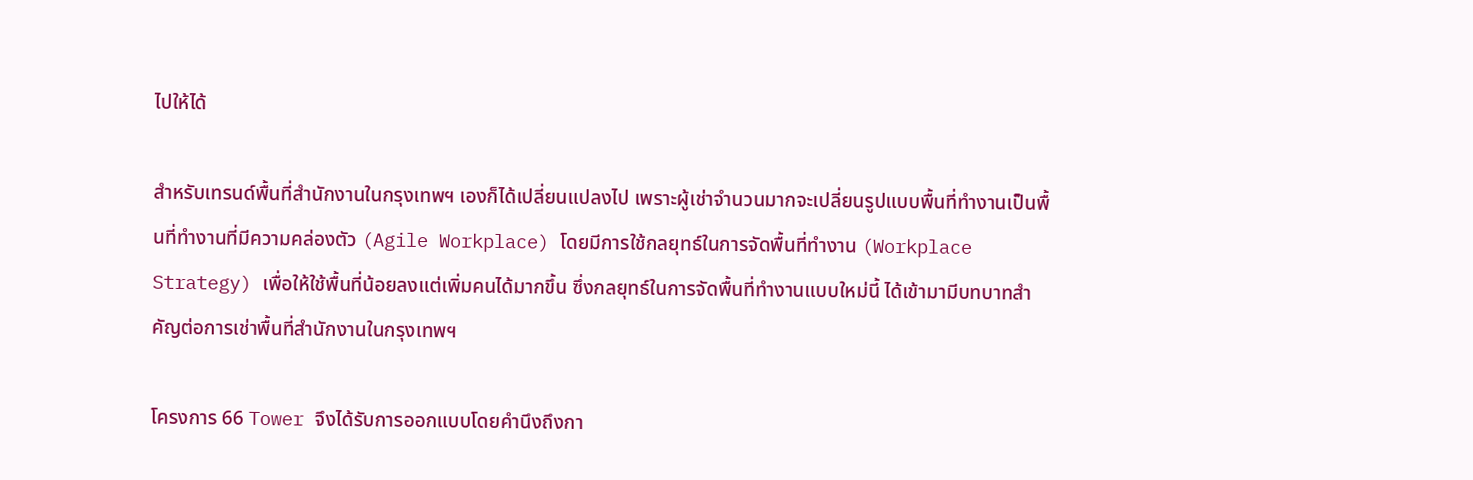ไปให้ได้

สำหรับเทรนด์พื้นที่สำนักงานในกรุงเทพฯ เองก็ได้เปลี่ยนแปลงไป เพราะผู้เช่าจำนวนมากจะเปลี่ยนรูปแบบพื้นที่ทำงานเป็นพื้นที่ทำงานที่มีความคล่องตัว (Agile Workplace) โดยมีการใช้กลยุทธ์ในการจัดพื้นที่ทำงาน (Workplace Strategy) เพื่อให้ใช้พื้นที่น้อยลงแต่เพิ่มคนได้มากขึ้น ซึ่งกลยุทธ์ในการจัดพื้นที่ทำงานแบบใหม่นี้ ได้เข้ามามีบทบาทสำคัญต่อการเช่าพื้นที่สำนักงานในกรุงเทพฯ

โครงการ 66 Tower จึงได้รับการออกแบบโดยคำนึงถึงกา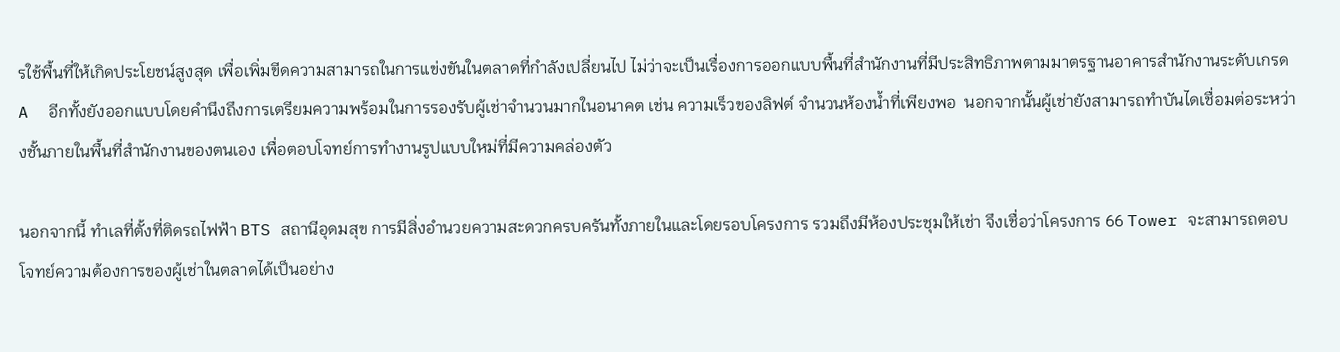รใช้พื้นที่ให้เกิดประโยชน์สูงสุด เพื่อเพิ่มขีดความสามารถในการแข่งขันในตลาดที่กำลังเปลี่ยนไป ไม่ว่าจะเป็นเรื่องการออกแบบพื้นที่สำนักงานที่มีประสิทธิภาพตามมาตรฐานอาคารสำนักงานระดับเกรด A  อีกทั้งยังออกแบบโดยคำนึงถึงการเตรียมความพร้อมในการรองรับผู้เช่าจำนวนมากในอนาคต เช่น ความเร็วของลิฟต์ จำนวนห้องน้ำที่เพียงพอ  นอกจากนั้นผู้เช่ายังสามารถทำบันไดเชื่อมต่อระหว่างชั้นภายในพื้นที่สำนักงานของตนเอง เพื่อตอบโจทย์การทำงานรูปแบบใหม่ที่มีความคล่องตัว

นอกจากนี้ ทำเลที่ตั้งที่ติดรถไฟฟ้า BTS สถานีอุดมสุข การมีสิ่งอำนวยความสะดวกครบครันทั้งภายในและโดยรอบโครงการ รวมถึงมีห้องประชุมให้เช่า จึงเชื่อว่าโครงการ 66 Tower จะสามารถตอบโจทย์ความต้องการของผู้เช่าในตลาดได้เป็นอย่าง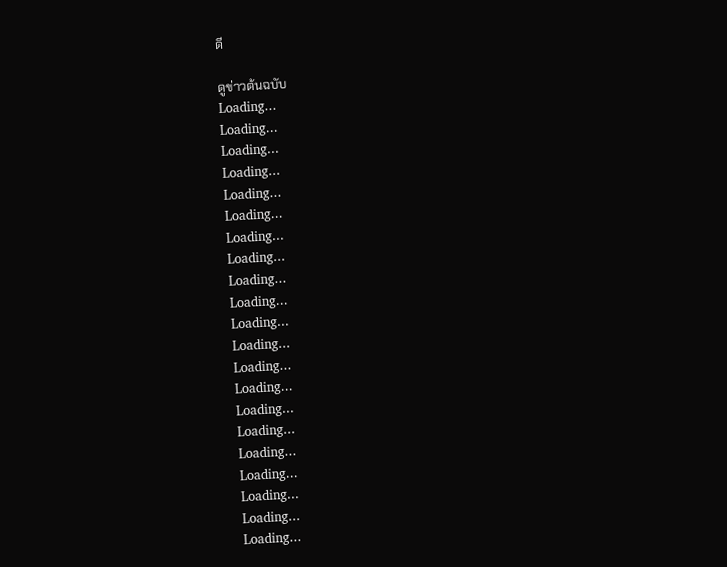ดี

ดูข่าวต้นฉบับ
Loading...
Loading...
Loading...
Loading...
Loading...
Loading...
Loading...
Loading...
Loading...
Loading...
Loading...
Loading...
Loading...
Loading...
Loading...
Loading...
Loading...
Loading...
Loading...
Loading...
Loading...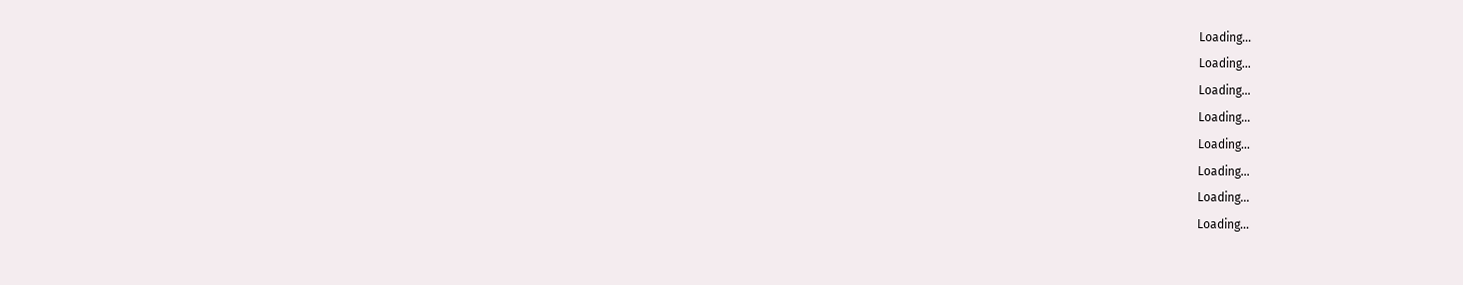Loading...
Loading...
Loading...
Loading...
Loading...
Loading...
Loading...
Loading...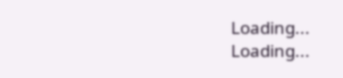Loading...
Loading...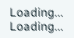Loading...
Loading...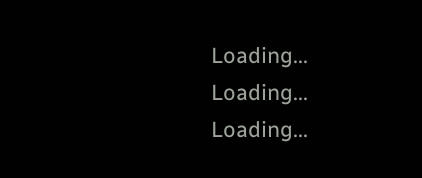Loading...
Loading...
Loading...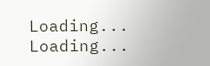Loading...
Loading...